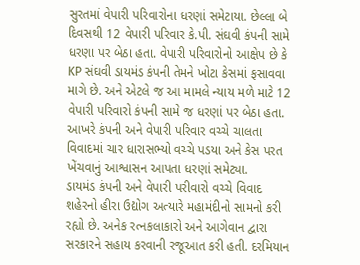સુરતમાં વેપારી પરિવારોના ધરણાં સમેટાયા. છેલ્લા બે દિવસથી 12 વેપારી પરિવાર કે.પી. સંઘવી કંપની સામે ધરણા પર બેઠા હતા. વેપારી પરિવારોનો આક્ષેપ છે કે KP સંઘવી ડાયમંડ કંપની તેમને ખોટા કેસમાં ફસાવવા માગે છે. અને એટલે જ આ મામલે ન્યાય મળે માટે 12 વેપારી પરિવારો કંપની સામે જ ધરણાં પર બેઠા હતા. આખરે કંપની અને વેપારી પરિવાર વચ્ચે ચાલતા વિવાદમાં ચાર ધારાસભ્યો વચ્ચે પડયા અને કેસ પરત ખેંચવાનું આશ્વાસન આપતા ધરણાં સમેટ્યા.
ડાયમંડ કંપની અને વેપારી પરીવારો વચ્ચે વિવાદ
શહેરનો હીરા ઉદ્યોગ અત્યારે મહામંદીનો સામનો કરી રહ્યો છે. અનેક રત્નકલાકારો અને આગેવાન દ્વારા સરકારને સહાય કરવાની રજૂઆત કરી હતી. દરમિયાન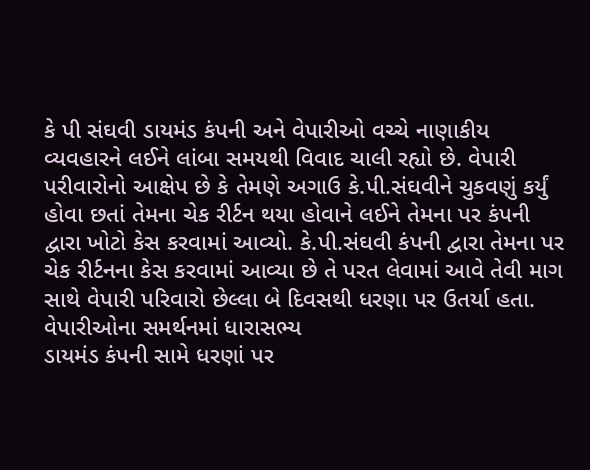કે પી સંઘવી ડાયમંડ કંપની અને વેપારીઓ વચ્ચે નાણાકીય વ્યવહારને લઈને લાંબા સમયથી વિવાદ ચાલી રહ્યો છે. વેપારી પરીવારોનો આક્ષેપ છે કે તેમણે અગાઉ કે.પી.સંઘવીને ચુકવણું કર્યું હોવા છતાં તેમના ચેક રીર્ટન થયા હોવાને લઈને તેમના પર કંપની દ્વારા ખોટો કેસ કરવામાં આવ્યો. કે.પી.સંઘવી કંપની દ્વારા તેમના પર ચેક રીર્ટનના કેસ કરવામાં આવ્યા છે તે પરત લેવામાં આવે તેવી માગ સાથે વેપારી પરિવારો છેલ્લા બે દિવસથી ધરણા પર ઉતર્યા હતા.
વેપારીઓના સમર્થનમાં ધારાસભ્ય
ડાયમંડ કંપની સામે ધરણાં પર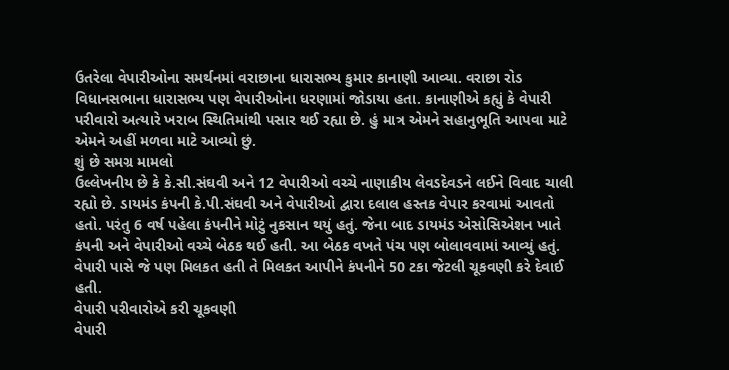ઉતરેલા વેપારીઓના સમર્થનમાં વરાછાના ધારાસભ્ય કુમાર કાનાણી આવ્યા. વરાછા રોડ વિધાનસભાના ધારાસભ્ય પણ વેપારીઓના ધરણામાં જોડાયા હતા. કાનાણીએ કહ્યું કે વેપારી પરીવારો અત્યારે ખરાબ સ્થિતિમાંથી પસાર થઈ રહ્યા છે. હું માત્ર એમને સહાનુભૂતિ આપવા માટે એમને અહીં મળવા માટે આવ્યો છું.
શું છે સમગ્ર મામલો
ઉલ્લેખનીય છે કે કે.સી.સંઘવી અને 12 વેપારીઓ વચ્ચે નાણાકીય લેવડદેવડને લઈને વિવાદ ચાલી રહ્યો છે. ડાયમંડ કંપની કે.પી.સંઘવી અને વેપારીઓ દ્વારા દલાલ હસ્તક વેપાર કરવામાં આવતો હતો. પરંતુ 6 વર્ષ પહેલા કંપનીને મોટું નુકસાન થયું હતું. જેના બાદ ડાયમંડ એસોસિએશન ખાતે કંપની અને વેપારીઓ વચ્ચે બેઠક થઈ હતી. આ બેઠક વખતે પંચ પણ બોલાવવામાં આવ્યું હતું. વેપારી પાસે જે પણ મિલકત હતી તે મિલકત આપીને કંપનીને 50 ટકા જેટલી ચૂકવણી કરે દેવાઈ હતી.
વેપારી પરીવારોએ કરી ચૂકવણી
વેપારી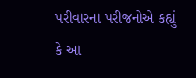પરીવારના પરીજનોએ કહ્યું કે આ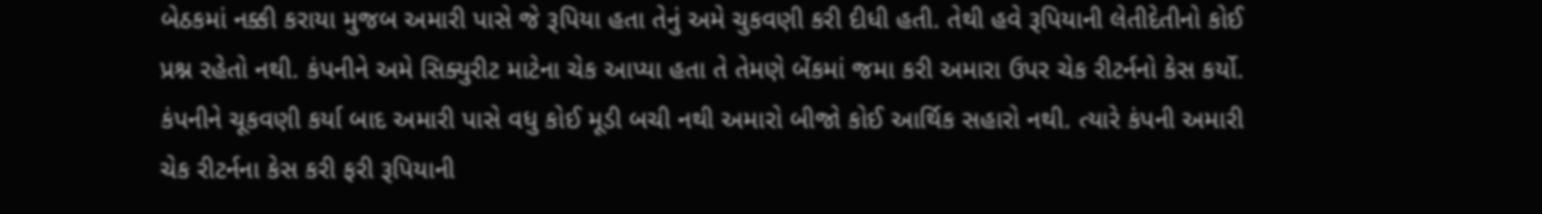બેઠકમાં નક્કી કરાયા મુજબ અમારી પાસે જે રૂપિયા હતા તેનું અમે ચુકવણી કરી દીધી હતી. તેથી હવે રૂપિયાની લેતીદેતીનો કોઈ પ્રશ્ન રહેતો નથી. કંપનીને અમે સિક્યુરીટ માટેના ચેક આપ્યા હતા તે તેમણે બેંકમાં જમા કરી અમારા ઉપર ચેક રીટર્નનો કેસ કર્યો. કંપનીને ચૂકવણી કર્યા બાદ અમારી પાસે વધુ કોઈ મૂડી બચી નથી અમારો બીજો કોઈ આર્થિક સહારો નથી. ત્યારે કંપની અમારી ચેક રીટર્નના કેસ કરી ફરી રૂપિયાની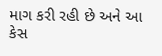માગ કરી રહી છે અને આ કેસ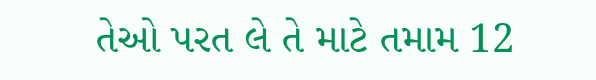તેઓ પરત લે તે માટે તમામ 12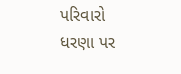પરિવારો ધરણા પર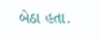બેઠા હતા.